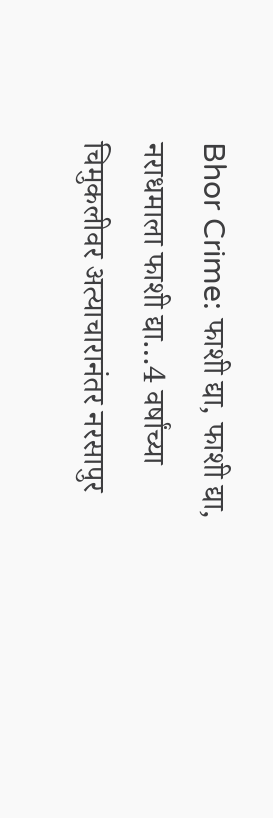Bhor Crime: फाशी द्या, फाशी द्या, नराधमाला फाशी द्या…4 वर्षांच्या चिमुकलीवर अत्याचारानंतर नरसापुर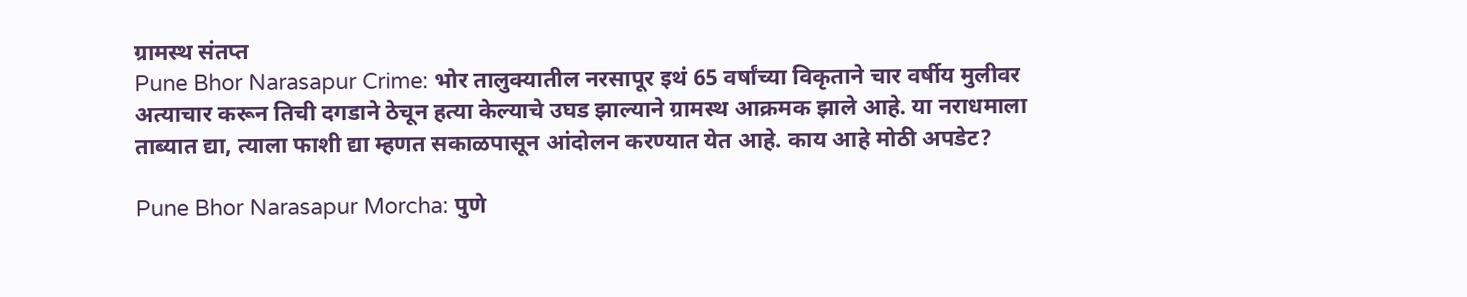ग्रामस्थ संतप्त
Pune Bhor Narasapur Crime: भोर तालुक्यातील नरसापूर इथं 65 वर्षांच्या विकृताने चार वर्षीय मुलीवर अत्याचार करून तिची दगडाने ठेचून हत्या केल्याचे उघड झाल्याने ग्रामस्थ आक्रमक झाले आहे. या नराधमाला ताब्यात द्या, त्याला फाशी द्या म्हणत सकाळपासून आंदोलन करण्यात येत आहे. काय आहे मोठी अपडेट?

Pune Bhor Narasapur Morcha: पुणे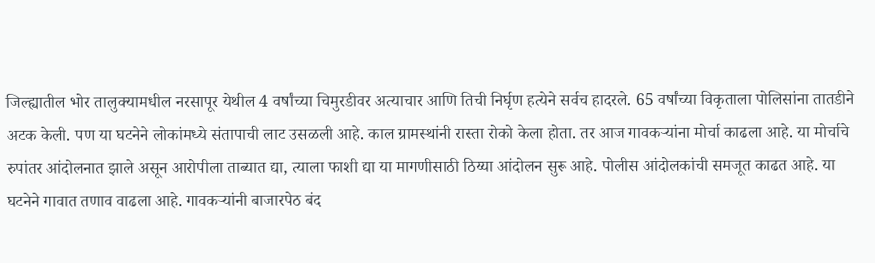जिल्ह्यातील भोर तालुक्यामधील नरसापूर येथील 4 वर्षांच्या चिमुरडीवर अत्याचार आणि तिची निर्घृण हत्येने सर्वच हादरले. 65 वर्षांच्या विकृताला पोलिसांना तातडीने अटक केली. पण या घटनेने लोकांमध्ये संतापाची लाट उसळली आहे. काल ग्रामस्थांनी रास्ता रोको केला होता. तर आज गावकऱ्यांना मोर्चा काढला आहे. या मोर्चाचे रुपांतर आंदोलनात झाले असून आरोपीला ताब्यात द्या, त्याला फाशी द्या या मागणीसाठी ठिय्या आंदोलन सुरू आहे. पोलीस आंदोलकांची समजूत काढत आहे. या घटनेने गावात तणाव वाढला आहे. गावकऱ्यांनी बाजारपेठ बंद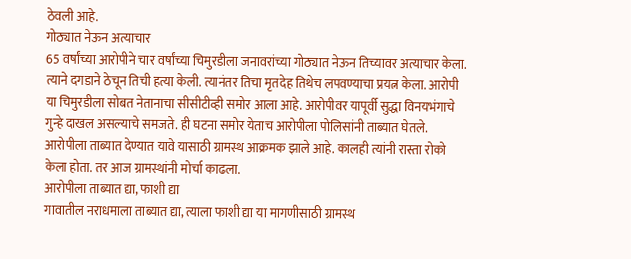ठेवली आहे.
गोठ्यात नेऊन अत्याचार
65 वर्षांच्या आरोपीने चार वर्षांच्या चिमुरडीला जनावरांच्या गोठ्यात नेऊन तिच्यावर अत्याचार केला. त्याने दगडाने ठेचून तिची हत्या केली. त्यानंतर तिचा मृतदेह तिथेच लपवण्याचा प्रयत्न केला. आरोपी या चिमुरडीला सोबत नेतानाचा सीसीटीव्ही समोर आला आहे. आरोपीवर यापूर्वी सुद्धा विनयभंगाचे गुन्हे दाखल असल्याचे समजते. ही घटना समोर येताच आरोपीला पोलिसांनी ताब्यात घेतले. आरोपीला ताब्यात देण्यात यावे यासाठी ग्रामस्थ आक्रमक झाले आहे. कालही त्यांनी रास्ता रोको केला होता. तर आज ग्रामस्थांनी मोर्चा काढला.
आरोपीला ताब्यात द्या, फाशी द्या
गावातील नराधमाला ताब्यात द्या, त्याला फाशी द्या या मागणीसाठी ग्रामस्थ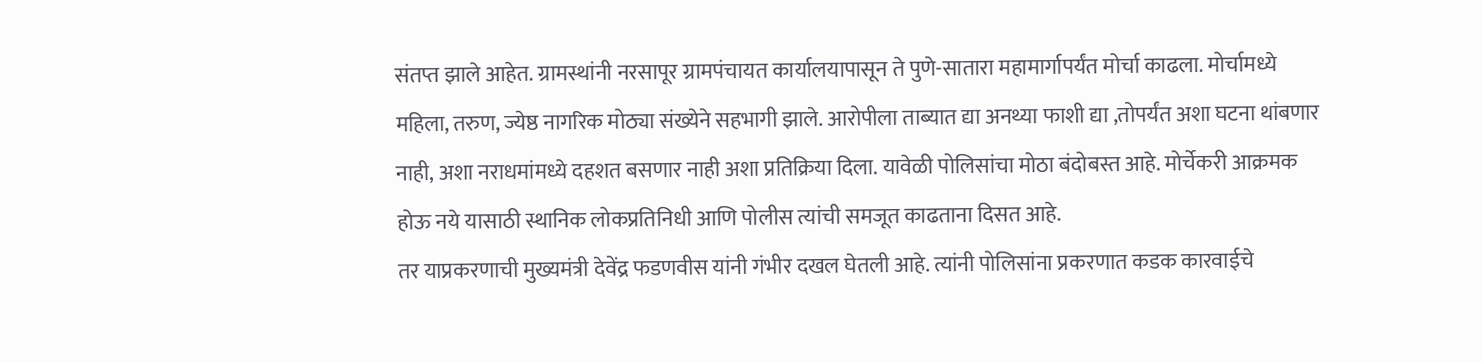संतप्त झाले आहेत. ग्रामस्थांनी नरसापूर ग्रामपंचायत कार्यालयापासून ते पुणे-सातारा महामार्गापर्यंत मोर्चा काढला. मोर्चामध्ये महिला, तरुण, ज्येष्ठ नागरिक मोठ्या संख्येने सहभागी झाले. आरोपीला ताब्यात द्या अनथ्या फाशी द्या ,तोपर्यंत अशा घटना थांबणार नाही, अशा नराधमांमध्ये दहशत बसणार नाही अशा प्रतिक्रिया दिला. यावेळी पोलिसांचा मोठा बंदोबस्त आहे. मोर्चेकरी आक्रमक होऊ नये यासाठी स्थानिक लोकप्रतिनिधी आणि पोलीस त्यांची समजूत काढताना दिसत आहे.
तर याप्रकरणाची मुख्यमंत्री देवेंद्र फडणवीस यांनी गंभीर दखल घेतली आहे. त्यांनी पोलिसांना प्रकरणात कडक कारवाईचे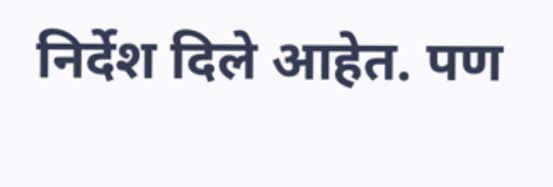निर्देश दिले आहेत. पण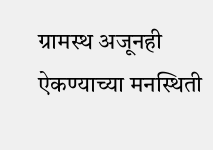ग्रामस्थ अजूनही ऐकण्याच्या मनस्थिती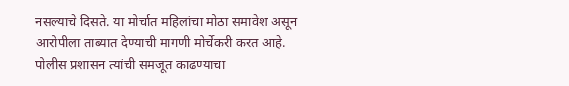नसल्याचे दिसते. या मोर्चात महिलांचा मोठा समावेश असून आरोपीला ताब्यात देण्याची मागणी मोर्चेकरी करत आहे. पोलीस प्रशासन त्यांची समजूत काढण्याचा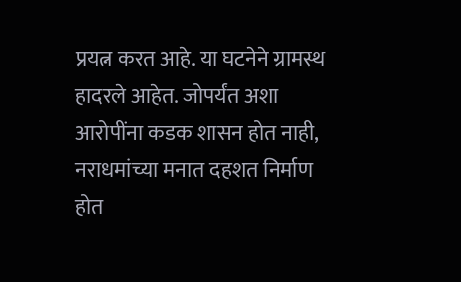प्रयत्न करत आहे. या घटनेने ग्रामस्थ हादरले आहेत. जोपर्यंत अशा आरोपींना कडक शासन होत नाही, नराधमांच्या मनात दहशत निर्माण होत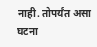नाही. तोपर्यंत असा घटना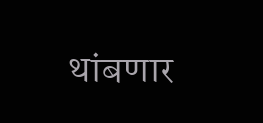थांबणार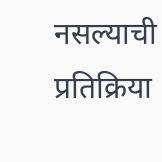नसल्याची प्रतिक्रिया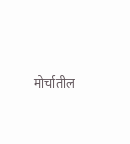मोर्चातील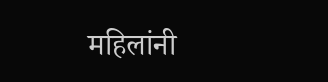महिलांनी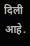दिली आहे.